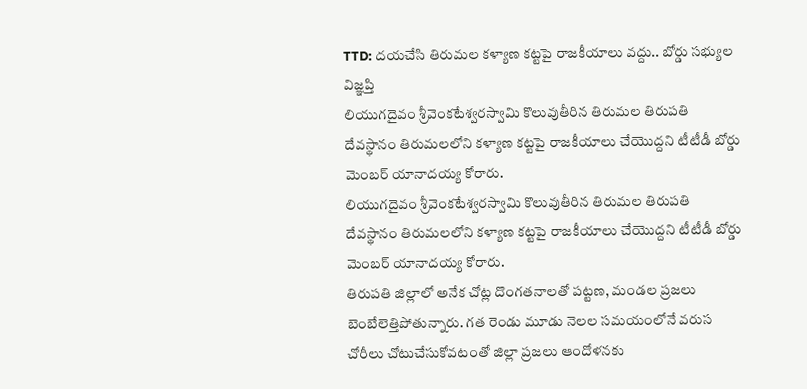TTD: దయచేసి తిరుమల కళ్యాణ కట్టపై రాజకీయాలు వద్దు.. బోర్డు సభ్యుల విజ్ఞప్తి
లియుగదైవం శ్రీవెంకటేశ్వరస్వామి కొలువుతీరిన తిరుమల తిరుపతి దేవస్థానం తిరుమలలోని కళ్యాణ కట్టపై రాజకీయాలు చేయొద్దని టీటీడీ బోర్డు మెంబర్ యానాదయ్య కోరారు.
లియుగదైవం శ్రీవెంకటేశ్వరస్వామి కొలువుతీరిన తిరుమల తిరుపతి దేవస్థానం తిరుమలలోని కళ్యాణ కట్టపై రాజకీయాలు చేయొద్దని టీటీడీ బోర్డు మెంబర్ యానాదయ్య కోరారు.
తిరుపతి జిల్లాలో అనేక చోట్ల దొంగతనాలతో పట్టణ, మండల ప్రజలు బెంబేలెత్తిపోతున్నారు. గత రెండు మూడు నెలల సమయంలోనే వరుస చోరీలు చోటుచేసుకోవటంతో జిల్లా ప్రజలు ఆందోళనకు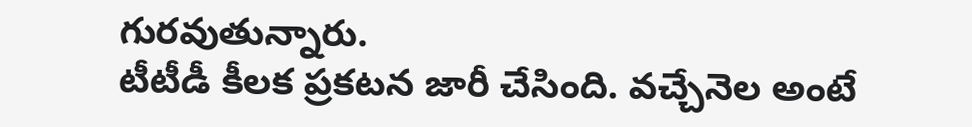గురవుతున్నారు.
టీటీడీ కీలక ప్రకటన జారీ చేసింది. వచ్చేనెల అంటే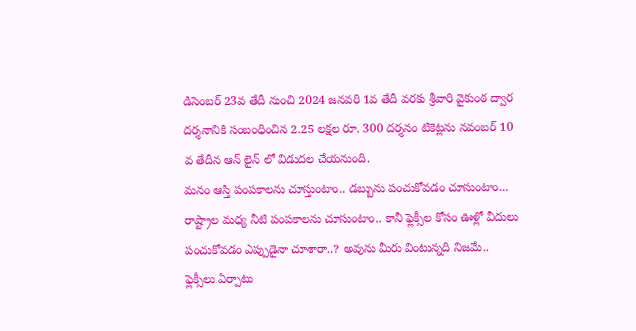డిసెంబర్ 23వ తేదీ నుంచి 2024 జనవరి 1వ తేదీ వరకు శ్రీవారి వైకుంఠ ద్వార దర్శనానికి సంబంధించిన 2.25 లక్షల రూ. 300 దర్శనం టికెట్లను నవంబర్ 10 వ తేదీన ఆన్ లైన్ లో విడుదల చేయనుంది.
మనం ఆస్తి పంపకాలను చూస్తుంటాం.. డబ్బును పంచుకోవడం చూసుంటాం... రాష్ట్రాల మధ్య నీటి పంపకాలను చూసుంటాం.. కానీ ఫ్లెక్సీల కోసం ఊళ్లో వీదులు పంచుకోవడం ఎప్పుడైనా చూశారా..? అవును మీరు వింటున్నది నిజమే.. ఫ్లెక్సీలు ఏర్పాటు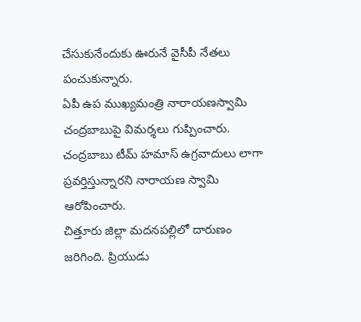చేసుకునేందుకు ఊరునే వైసీపీ నేతలు పంచుకున్నారు.
ఏపీ ఉప ముఖ్యమంత్రి నారాయణస్వామి చంద్రబాబుపై విమర్శలు గుప్పించారు. చంద్రబాబు టీమ్ హమాస్ ఉగ్రవాదులు లాగా ప్రవర్తిస్తున్నారని నారాయణ స్వామి ఆరోపించారు.
చిత్తూరు జిల్లా మదనపల్లిలో దారుణం జరిగింది. ప్రియుడు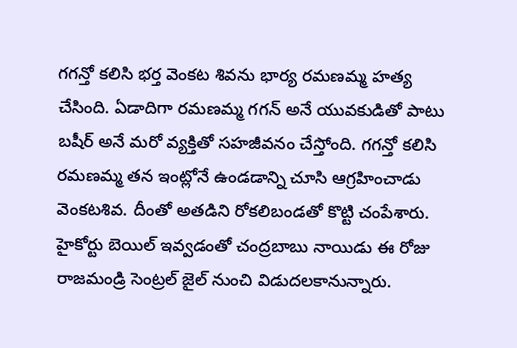గగన్తో కలిసి భర్త వెంకట శివను భార్య రమణమ్మ హత్య చేసింది. ఏడాదిగా రమణమ్మ గగన్ అనే యువకుడితో పాటు బషీర్ అనే మరో వ్యక్తితో సహజీవనం చేస్తోంది. గగన్తో కలిసి రమణమ్మ తన ఇంట్లోనే ఉండడాన్ని చూసి ఆగ్రహించాడు వెంకటశివ. దీంతో అతడిని రోకలిబండతో కొట్టి చంపేశారు.
హైకోర్టు బెయిల్ ఇవ్వడంతో చంద్రబాబు నాయిడు ఈ రోజు రాజమండ్రి సెంట్రల్ జైల్ నుంచి విడుదలకానున్నారు.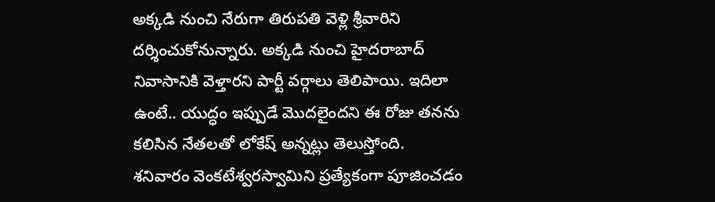అక్కడి నుంచి నేరుగా తిరుపతి వెళ్లి శ్రీవారిని దర్శించుకోనున్నారు. అక్కడి నుంచి హైదరాబాద్ నివాసానికి వెళ్తారని పార్టీ వర్గాలు తెలిపాయి. ఇదిలా ఉంటే.. యుద్ధం ఇప్పుడే మొదలైందని ఈ రోజు తనను కలిసిన నేతలతో లోకేష్ అన్నట్లు తెలుస్తోంది.
శనివారం వెంకటేశ్వరస్వామిని ప్రత్యేకంగా పూజించడం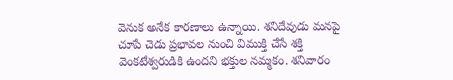వెనుక అనేక కారణాలు ఉన్నాయి. శనిదేవుడు మనపై చూపే చెడు ప్రభావల నుంచి విముక్తి చేసే శక్తి వెంకటేశ్వరుడికి ఉందని భక్తుల నమ్మకం. శనివారం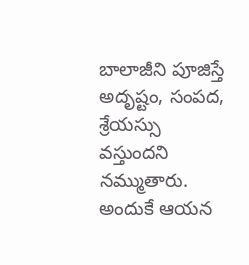బాలాజీని పూజిస్తే అదృష్టం, సంపద, శ్రేయస్సు వస్తుందని నమ్ముతారు. అందుకే ఆయన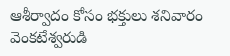ఆశీర్వాదం కోసం భక్తులు శనివారం వెంకటేశ్వరుడి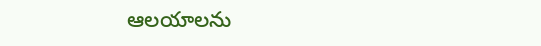ఆలయాలను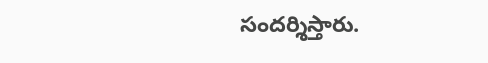సందర్శిస్తారు.